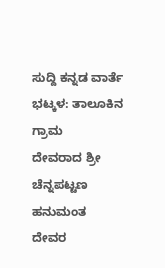ಸುದ್ದಿ ಕನ್ನಡ ವಾರ್ತೆ
ಭಟ್ಕಳ: ತಾಲೂಕಿನ ಗ್ರಾಮ
ದೇವರಾದ ಶ್ರೀ ಚೆನ್ನಪಟ್ಟಣ ಹನುಮಂತ
ದೇವರ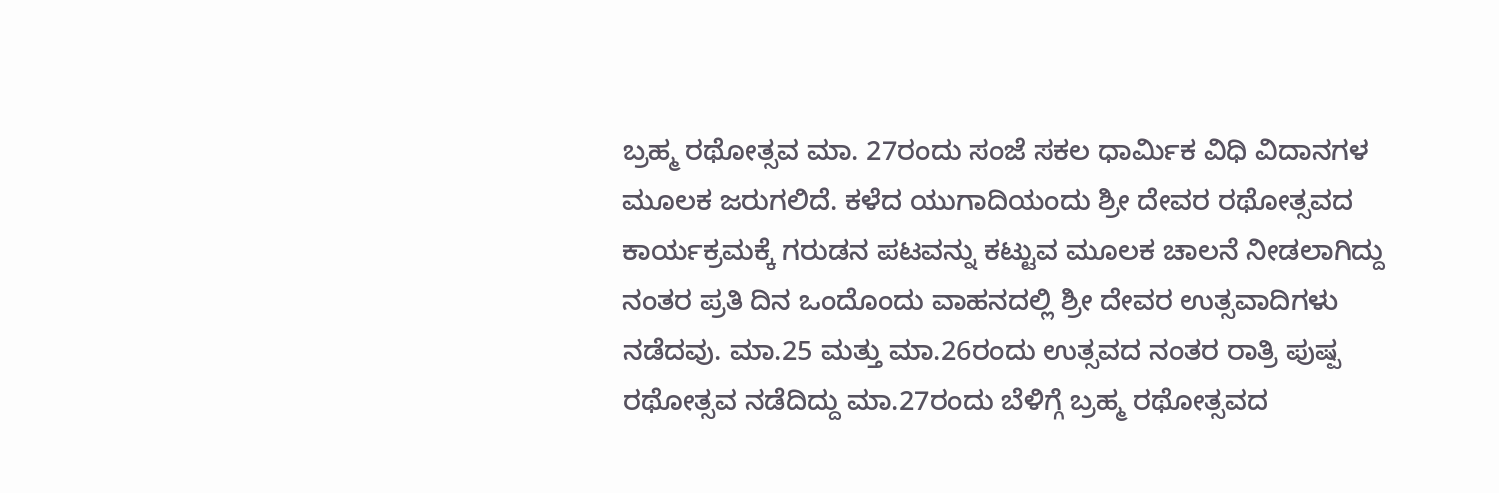ಬ್ರಹ್ಮ ರಥೋತ್ಸವ ಮಾ. 27ರಂದು ಸಂಜೆ ಸಕಲ ಧಾರ್ಮಿಕ ವಿಧಿ ವಿದಾನಗಳ ಮೂಲಕ ಜರುಗಲಿದೆ. ಕಳೆದ ಯುಗಾದಿಯಂದು ಶ್ರೀ ದೇವರ ರಥೋತ್ಸವದ ಕಾರ್ಯಕ್ರಮಕ್ಕೆ ಗರುಡನ ಪಟವನ್ನು ಕಟ್ಟುವ ಮೂಲಕ ಚಾಲನೆ ನೀಡಲಾಗಿದ್ದು ನಂತರ ಪ್ರತಿ ದಿನ ಒಂದೊಂದು ವಾಹನದಲ್ಲಿ ಶ್ರೀ ದೇವರ ಉತ್ಸವಾದಿಗಳು ನಡೆದವು. ಮಾ.25 ಮತ್ತು ಮಾ.26ರಂದು ಉತ್ಸವದ ನಂತರ ರಾತ್ರಿ ಪುಷ್ಪ ರಥೋತ್ಸವ ನಡೆದಿದ್ದು ಮಾ.27ರಂದು ಬೆಳಿಗ್ಗೆ ಬ್ರಹ್ಮ ರಥೋತ್ಸವದ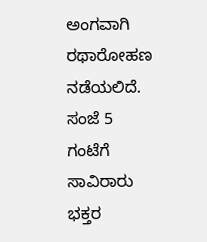ಅಂಗವಾಗಿ ರಥಾರೋಹಣ ನಡೆಯಲಿದೆ. ಸಂಜೆ 5 ಗಂಟೆಗೆ ಸಾವಿರಾರು ಭಕ್ತರ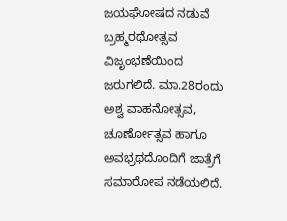ಜಯಘೋಷದ ನಡುವೆ ಬ್ರಹ್ಮರಥೋತ್ಸವ ವಿಜೃಂಭಣೆಯಿಂದ ಜರುಗಲಿದೆ. ಮಾ.28ರಂದು ಅಶ್ವ ವಾಹನೋತ್ಸವ, ಚೂರ್ಣೋತ್ಸವ ಹಾಗೂ ಅವಭ್ರಥದೊಂದಿಗೆ ಜಾತ್ರೆಗೆ ಸಮಾರೋಪ ನಡೆಯಲಿದೆ.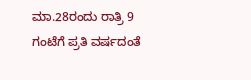ಮಾ.28ರಂದು ರಾತ್ರಿ 9 ಗಂಟೆಗೆ ಪ್ರತಿ ವರ್ಷದಂತೆ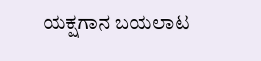ಯಕ್ಷಗಾನ ಬಯಲಾಟ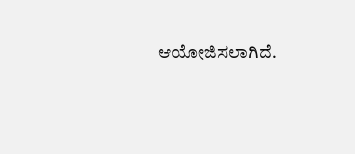ಆಯೋಜಿಸಲಾಗಿದೆ.